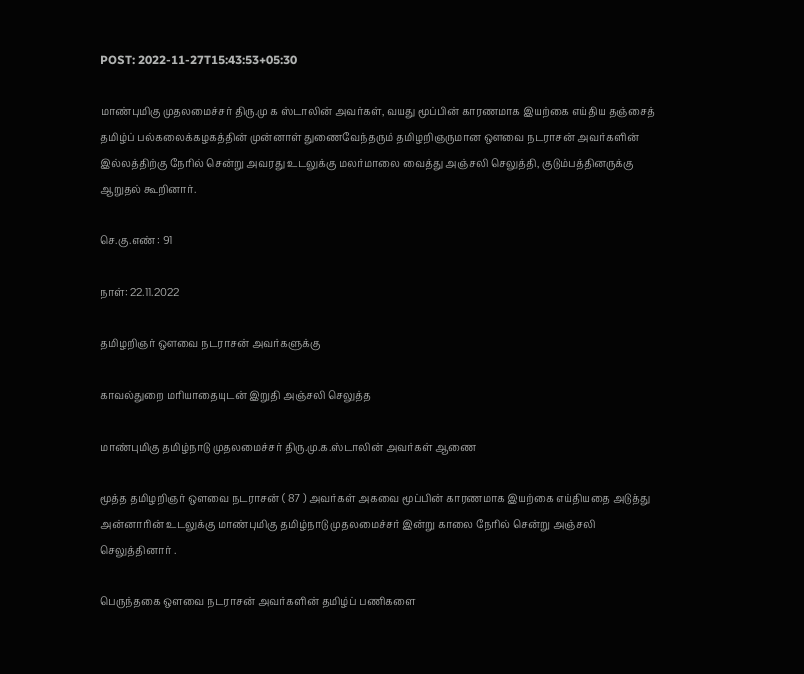POST: 2022-11-27T15:43:53+05:30

மாண்புமிகு முதலமைச்சர் திரு.மு க ஸ்டாலின் அவர்கள், வயது மூப்பின் காரணமாக இயற்கை எய்திய தஞ்சைத் தமிழ்ப் பல்கலைக்கழகத்தின் முன்னாள் துணைவேந்தரும் தமிழறிஞருமான ஔவை நடராசன் அவர்களின் இல்லத்திற்கு நேரில் சென்று அவரது உடலுக்கு மலர்மாலை வைத்து அஞ்சலி செலுத்தி, குடும்பத்தினருக்கு ஆறுதல் கூறினார்.

செ.கு.எண் : 91

நாள்: 22.11.2022

தமிழறிஞர் ஔவை நடராசன் அவர்களுக்கு

காவல்துறை மரியாதையுடன் இறுதி அஞ்சலி செலுத்த

மாண்புமிகு தமிழ்நாடு முதலமைச்சர் திரு.மு.க.ஸ்டாலின் அவர்கள் ஆணை

மூத்த தமிழறிஞர் ஒளவை நடராசன் ( 87 ) அவர்கள் அகவை மூப்பின் காரணமாக இயற்கை எய்தியதை அடுத்து அன்னாரின் உடலுக்கு மாண்புமிகு தமிழ்நாடு முதலமைச்சர் இன்று காலை நேரில் சென்று அஞ்சலி செலுத்தினார் .

பெருந்தகை ஒளவை நடராசன் அவர்களின் தமிழ்ப் பணிகளை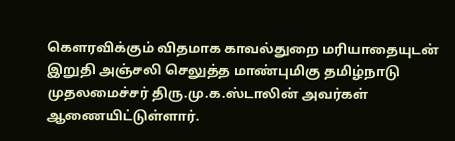கௌரவிக்கும் விதமாக காவல்துறை மரியாதையுடன் இறுதி அஞ்சலி செலுத்த மாண்புமிகு தமிழ்நாடு முதலமைச்சர் திரு.மு.க.ஸ்டாலின் அவர்கள் ஆணையிட்டுள்ளார்.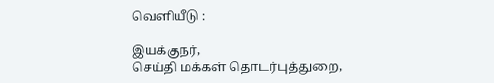வெளியீடு :

இயக்குநர்,
செய்தி மக்கள் தொடர்புத்துறை,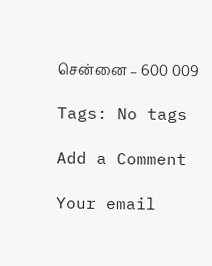சென்னை – 600 009

Tags: No tags

Add a Comment

Your email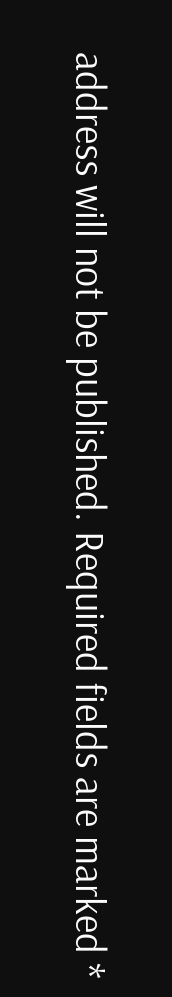address will not be published. Required fields are marked *